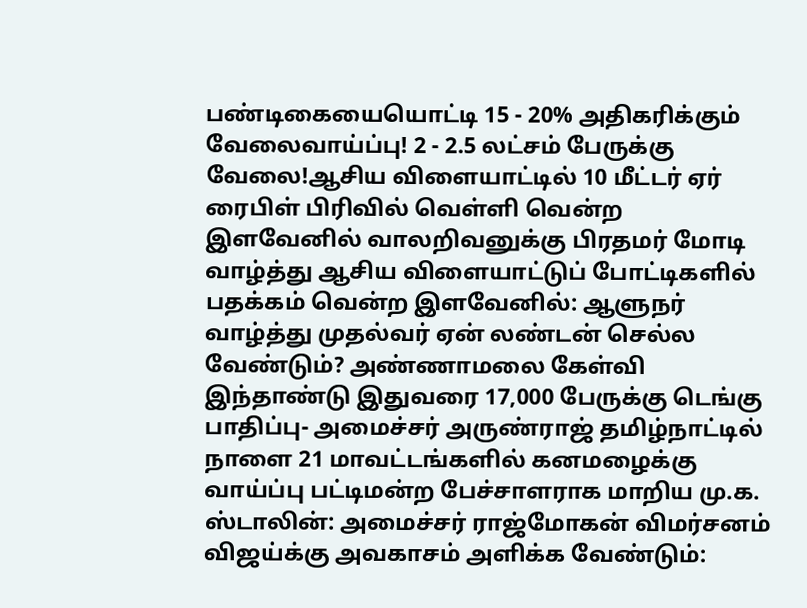பண்டிகையையொட்டி 15 - 20% அதிகரிக்கும் வேலைவாய்ப்பு! 2 - 2.5 லட்சம் பேருக்கு வேலை!ஆசிய விளையாட்டில் 10 மீட்டர் ஏர் ரைபிள் பிரிவில் வெள்ளி வென்ற இளவேனில் வாலறிவனுக்கு பிரதமர் மோடி வாழ்த்து ஆசிய விளையாட்டுப் போட்டிகளில் பதக்கம் வென்ற இளவேனில்: ஆளுநர் வாழ்த்து முதல்வர் ஏன் லண்டன் செல்ல வேண்டும்? அண்ணாமலை கேள்வி இந்தாண்டு இதுவரை 17,000 பேருக்கு டெங்கு பாதிப்பு- அமைச்சர் அருண்ராஜ் தமிழ்நாட்டில் நாளை 21 மாவட்டங்களில் கனமழைக்கு வாய்ப்பு பட்டிமன்ற பேச்சாளராக மாறிய மு.க. ஸ்டாலின்: அமைச்சர் ராஜ்மோகன் விமர்சனம் விஜய்க்கு அவகாசம் அளிக்க வேண்டும்: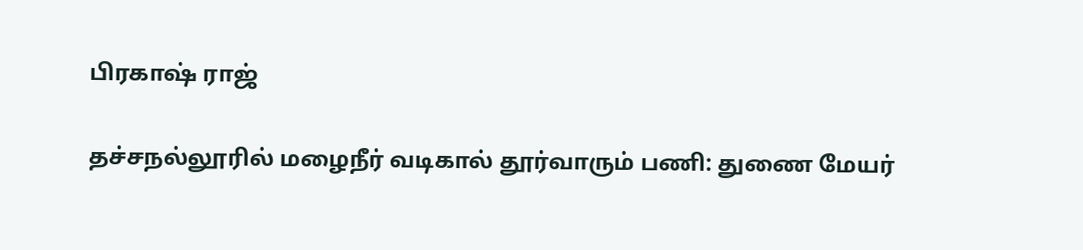பிரகாஷ் ராஜ்

தச்சநல்லூரில் மழைநீர் வடிகால் தூர்வாரும் பணி: துணை மேயர்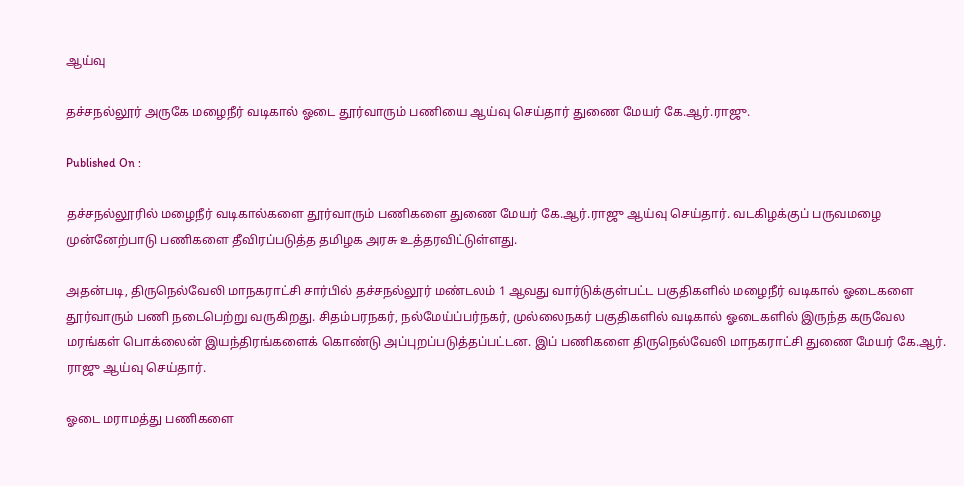ஆய்வு

தச்சநல்லூர் அருகே மழைநீர் வடிகால் ஓடை தூர்வாரும் பணியை ஆய்வு செய்தார் துணை மேயர் கே.ஆர்.ராஜு.

Published On :

தச்சநல்லூரில் மழைநீர் வடிகால்களை தூர்வாரும் பணிகளை துணை மேயர் கே.ஆர்.ராஜு ஆய்வு செய்தார். வடகிழக்குப் பருவமழை முன்னேற்பாடு பணிகளை தீவிரப்படுத்த தமிழக அரசு உத்தரவிட்டுள்ளது.

அதன்படி, திருநெல்வேலி மாநகராட்சி சார்பில் தச்சநல்லூர் மண்டலம் 1 ஆவது வார்டுக்குள்பட்ட பகுதிகளில் மழைநீர் வடிகால் ஓடைகளை தூர்வாரும் பணி நடைபெற்று வருகிறது. சிதம்பரநகர், நல்மேய்ப்பர்நகர், முல்லைநகர் பகுதிகளில் வடிகால் ஓடைகளில் இருந்த கருவேல மரங்கள் பொக்லைன் இயந்திரங்களைக் கொண்டு அப்புறப்படுத்தப்பட்டன. இப் பணிகளை திருநெல்வேலி மாநகராட்சி துணை மேயர் கே.ஆர். ராஜு ஆய்வு செய்தார்.

ஓடை மராமத்து பணிகளை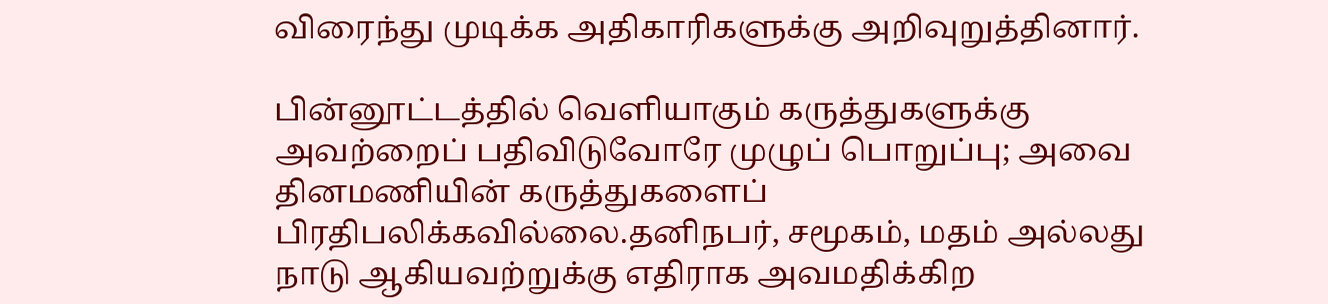விரைந்து முடிக்க அதிகாரிகளுக்கு அறிவுறுத்தினார்.

பின்னூட்டத்தில் வெளியாகும் கருத்துகளுக்கு அவற்றைப் பதிவிடுவோரே முழுப் பொறுப்பு; அவை தினமணியின் கருத்துகளைப் பிரதிபலிக்கவில்லை.தனிநபர், சமூகம், மதம் அல்லது நாடு ஆகியவற்றுக்கு எதிராக அவமதிக்கிற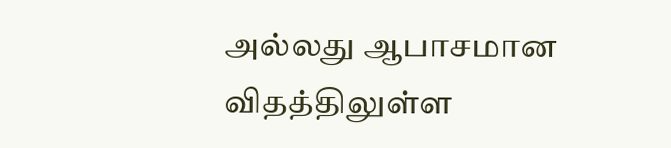அல்லது ஆபாசமான விதத்திலுள்ள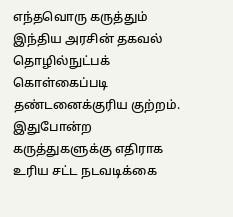எந்தவொரு கருத்தும் இந்திய அரசின் தகவல் தொழில்நுட்பக் கொள்கைப்படி தண்டனைக்குரிய குற்றம். இதுபோன்ற கருத்துகளுக்கு எதிராக உரிய சட்ட நடவடிக்கை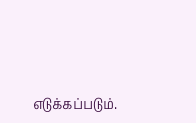எடுக்கப்படும்.